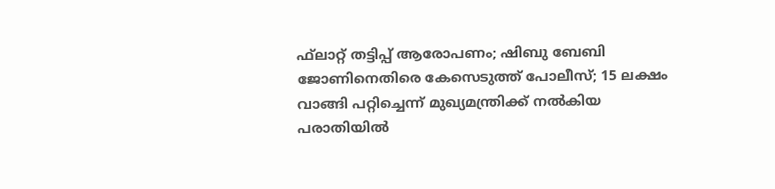ഫ്‌ലാറ്റ് തട്ടിപ്പ് ആരോപണം; ഷിബു ബേബി ജോണിനെതിരെ കേസെടുത്ത് പോലീസ്; 15 ലക്ഷം വാങ്ങി പറ്റിച്ചെന്ന് മുഖ്യമന്ത്രിക്ക് നല്‍കിയ പരാതിയില്‍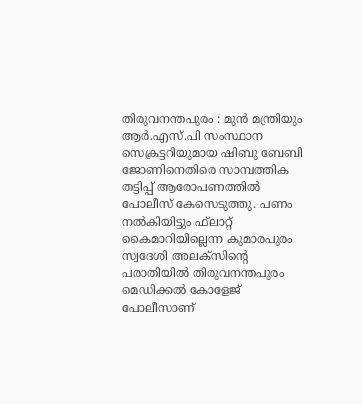തിരുവനന്തപുരം : മുന്‍ മന്ത്രിയും ആര്‍.എസ്.പി സംസ്ഥാന സെക്രട്ടറിയുമായ ഷിബു ബേബി ജോണിനെതിരെ സാമ്പത്തിക തട്ടിപ്പ് ആരോപണത്തില്‍ പോലീസ് കേസെടുത്തു. പണം നല്‍കിയിട്ടും ഫ്‌ലാറ്റ് കൈമാറിയില്ലെന്ന കുമാരപുരം സ്വദേശി അലക്‌സിന്റെ പരാതിയില്‍ തിരുവനന്തപുരം മെഡിക്കല്‍ കോളേജ് പോലീസാണ്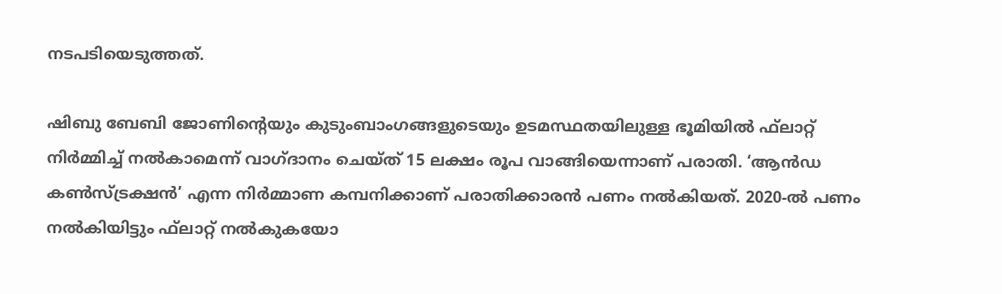നടപടിയെടുത്തത്.

ഷിബു ബേബി ജോണിന്റെയും കുടുംബാംഗങ്ങളുടെയും ഉടമസ്ഥതയിലുള്ള ഭൂമിയില്‍ ഫ്‌ലാറ്റ് നിര്‍മ്മിച്ച് നല്‍കാമെന്ന് വാഗ്ദാനം ചെയ്ത് 15 ലക്ഷം രൂപ വാങ്ങിയെന്നാണ് പരാതി. ‘ആന്‍ഡ കണ്‍സ്ട്രക്ഷന്‍’ എന്ന നിര്‍മ്മാണ കമ്പനിക്കാണ് പരാതിക്കാരന്‍ പണം നല്‍കിയത്. 2020-ല്‍ പണം നല്‍കിയിട്ടും ഫ്‌ലാറ്റ് നല്‍കുകയോ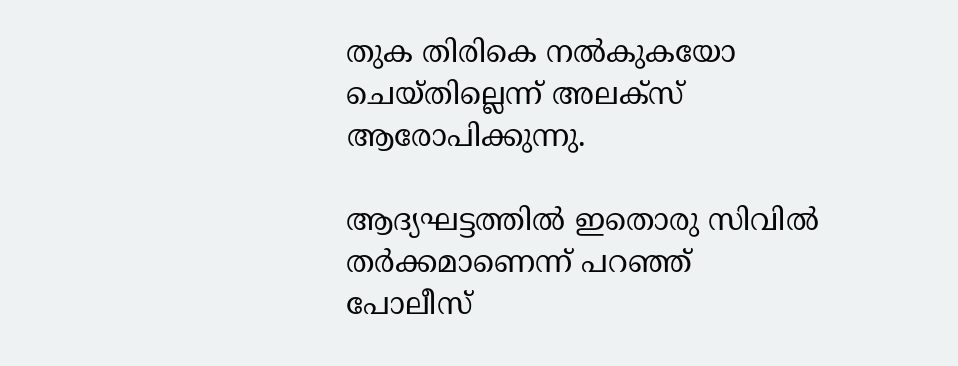തുക തിരികെ നല്‍കുകയോ ചെയ്തില്ലെന്ന് അലക്‌സ് ആരോപിക്കുന്നു.

ആദ്യഘട്ടത്തില്‍ ഇതൊരു സിവില്‍ തര്‍ക്കമാണെന്ന് പറഞ്ഞ് പോലീസ്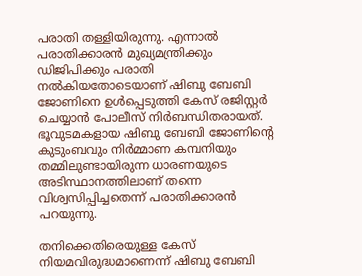പരാതി തള്ളിയിരുന്നു. എന്നാല്‍ പരാതിക്കാരന്‍ മുഖ്യമന്ത്രിക്കും ഡിജിപിക്കും പരാതി നല്‍കിയതോടെയാണ് ഷിബു ബേബി ജോണിനെ ഉള്‍പ്പെടുത്തി കേസ് രജിസ്റ്റര്‍ ചെയ്യാന്‍ പോലീസ് നിര്‍ബന്ധിതരായത്. ഭൂവുടമകളായ ഷിബു ബേബി ജോണിന്റെ കുടുംബവും നിര്‍മ്മാണ കമ്പനിയും തമ്മിലുണ്ടായിരുന്ന ധാരണയുടെ അടിസ്ഥാനത്തിലാണ് തന്നെ വിശ്വസിപ്പിച്ചതെന്ന് പരാതിക്കാരന്‍ പറയുന്നു.

തനിക്കെതിരെയുള്ള കേസ് നിയമവിരുദ്ധമാണെന്ന് ഷിബു ബേബി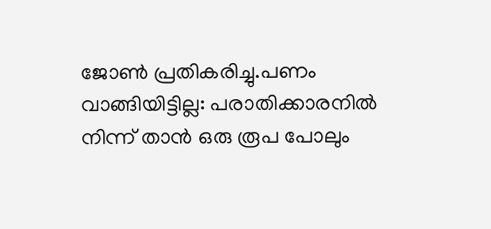ജോണ്‍ പ്രതികരിച്ചു.പണം വാങ്ങിയിട്ടില്ല: പരാതിക്കാരനില്‍ നിന്ന് താന്‍ ഒരു രൂപ പോലും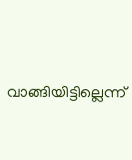വാങ്ങിയിട്ടില്ലെന്ന്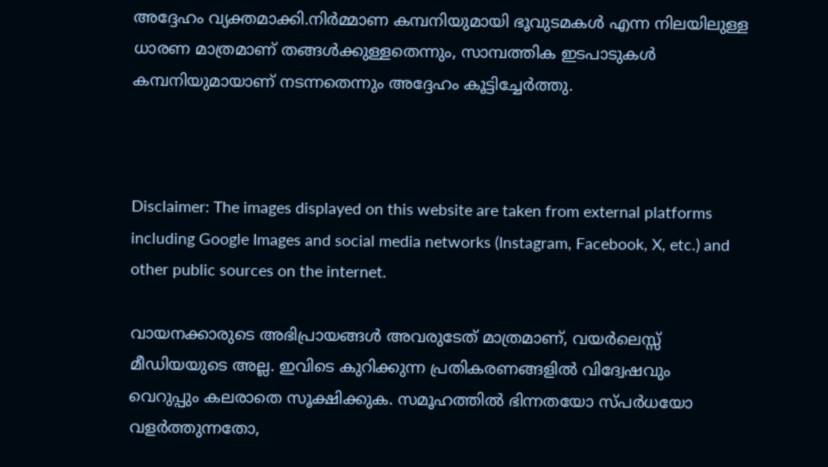അദ്ദേഹം വ്യക്തമാക്കി.നിര്‍മ്മാണ കമ്പനിയുമായി ഭൂവുടമകള്‍ എന്ന നിലയിലുള്ള ധാരണ മാത്രമാണ് തങ്ങള്‍ക്കുള്ളതെന്നും, സാമ്പത്തിക ഇടപാടുകള്‍ കമ്പനിയുമായാണ് നടന്നതെന്നും അദ്ദേഹം കൂട്ടിച്ചേര്‍ത്തു.



Disclaimer: The images displayed on this website are taken from external platforms including Google Images and social media networks (Instagram, Facebook, X, etc.) and other public sources on the internet.

വായനക്കാരുടെ അഭിപ്രായങ്ങള്‍ അവരുടേത് മാത്രമാണ്, വയർലെസ്സ് മീഡിയയുടെ അല്ല. ഇവിടെ കുറിക്കുന്ന പ്രതികരണങ്ങളിൽ വിദ്വേഷവും വെറുപ്പും കലരാതെ സൂക്ഷിക്കുക. സമൂഹത്തിൽ ഭിന്നതയോ സ്‌പർധയോ വളർത്തുന്നതോ,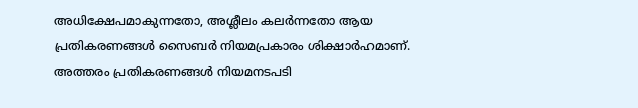അധിക്ഷേപമാകുന്നതോ, അശ്ലീലം കലർന്നതോ ആയ പ്രതികരണങ്ങൾ സൈബർ നിയമപ്രകാരം ശിക്ഷാർഹമാണ്. അത്തരം പ്രതികരണങ്ങൾ നിയമനടപടി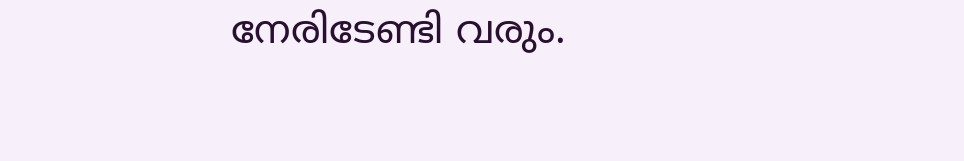നേരിടേണ്ടി വരും.